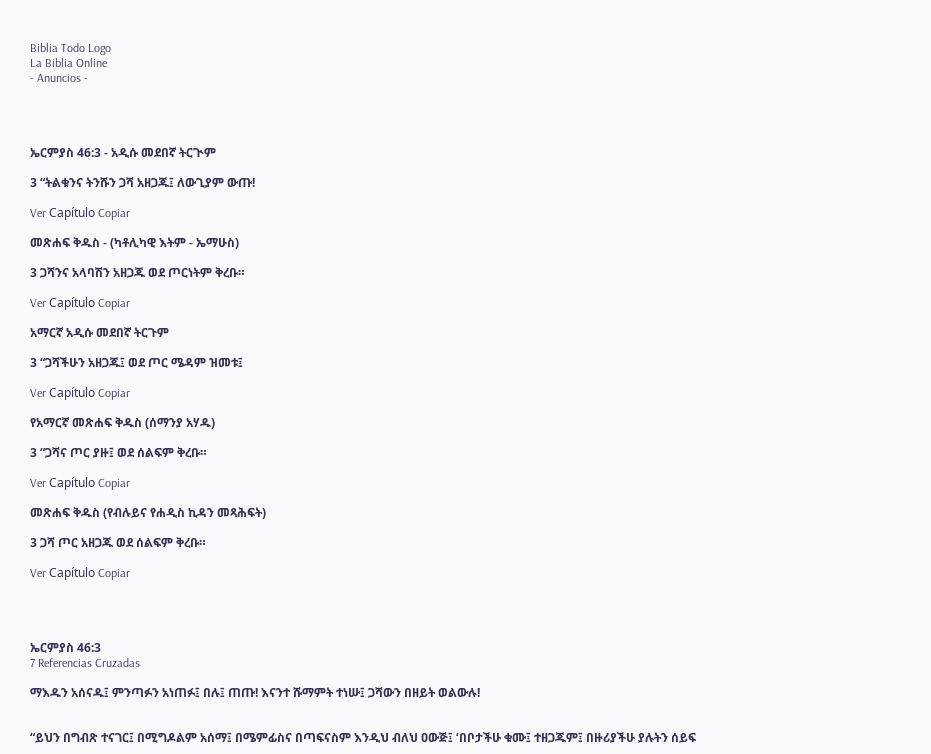Biblia Todo Logo
La Biblia Online
- Anuncios -




ኤርምያስ 46:3 - አዲሱ መደበኛ ትርጒም

3 “ትልቁንና ትንሹን ጋሻ አዘጋጁ፤ ለውጊያም ውጡ!

Ver Capítulo Copiar

መጽሐፍ ቅዱስ - (ካቶሊካዊ እትም - ኤማሁስ)

3 ጋሻንና አላባሽን አዘጋጁ ወደ ጦርነትም ቅረቡ።

Ver Capítulo Copiar

አማርኛ አዲሱ መደበኛ ትርጉም

3 “ጋሻችሁን አዘጋጁ፤ ወደ ጦር ሜዳም ዝመቱ፤

Ver Capítulo Copiar

የአማርኛ መጽሐፍ ቅዱስ (ሰማንያ አሃዱ)

3 “ጋሻና ጦር ያዙ፤ ወደ ሰልፍም ቅረቡ።

Ver Capítulo Copiar

መጽሐፍ ቅዱስ (የብሉይና የሐዲስ ኪዳን መጻሕፍት)

3 ጋሻ ጦር አዘጋጁ ወደ ሰልፍም ቅረቡ።

Ver Capítulo Copiar




ኤርምያስ 46:3
7 Referencias Cruzadas

ማእዱን አሰናዱ፤ ምንጣፉን አነጠፉ፤ በሉ፤ ጠጡ! እናንተ ሹማምት ተነሡ፤ ጋሻውን በዘይት ወልውሉ!


“ይህን በግብጽ ተናገር፤ በሚግዶልም አሰማ፤ በሜምፊስና በጣፍናስም እንዲህ ብለህ ዐውጅ፤ ‘በቦታችሁ ቁሙ፤ ተዘጋጁም፤ በዙሪያችሁ ያሉትን ሰይፍ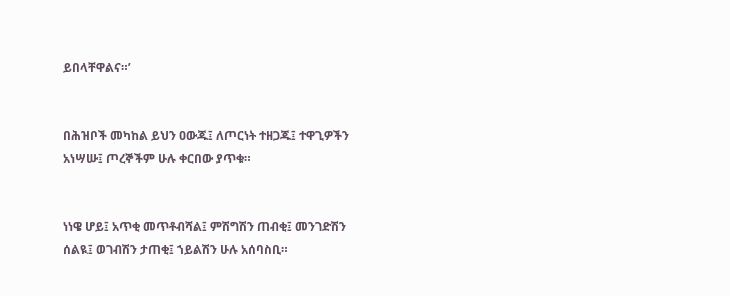ይበላቸዋልና።’


በሕዝቦች መካከል ይህን ዐውጁ፤ ለጦርነት ተዘጋጁ፤ ተዋጊዎችን አነሣሡ፤ ጦረኞችም ሁሉ ቀርበው ያጥቁ።


ነነዌ ሆይ፤ አጥቂ መጥቶብሻል፤ ምሽግሽን ጠብቂ፤ መንገድሽን ሰልዪ፤ ወገብሽን ታጠቂ፤ ኀይልሽን ሁሉ አሰባስቢ።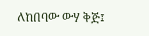ለከበባው ውሃ ቅጅ፤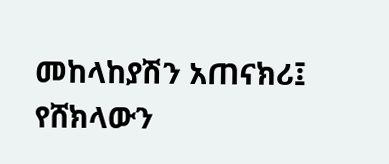መከላከያሽን አጠናክሪ፤ የሸክላውን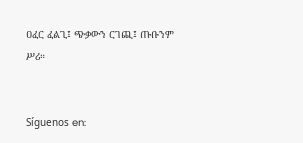ዐፈር ፈልጊ፤ ጭቃውን ርገጪ፤ ጡቡንም ሥሪ።


Síguenos en: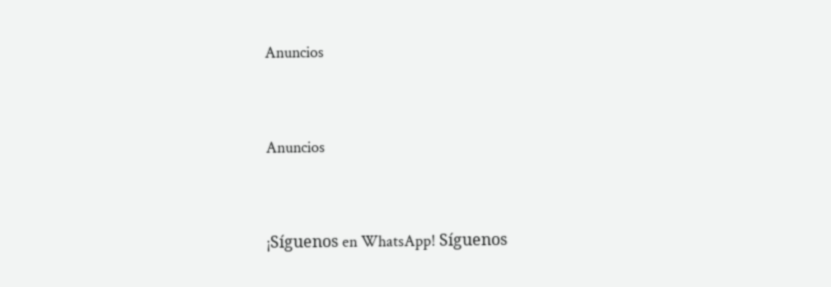Anuncios


Anuncios


¡Síguenos en WhatsApp! Síguenos